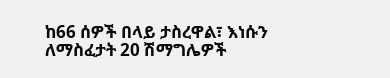ከ66 ሰዎች በላይ ታስረዋል፣ እነሱን ለማስፈታት 20 ሽማግሌዎች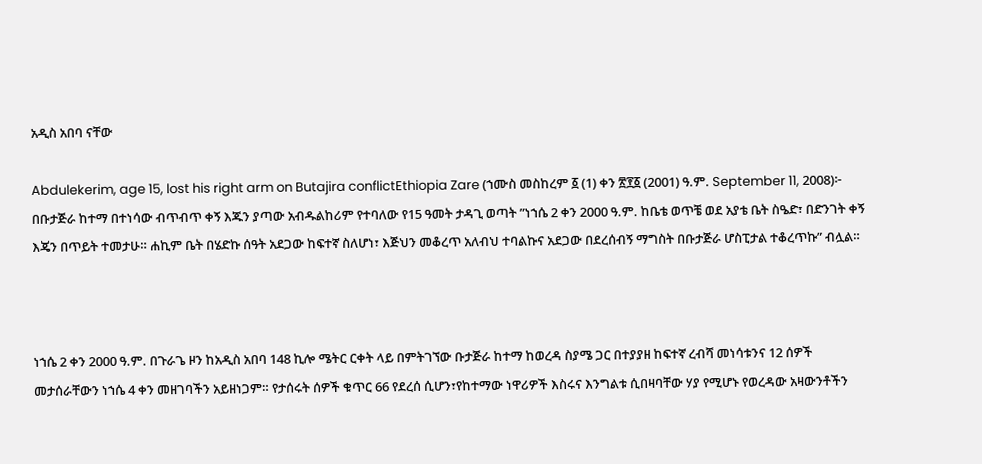አዲስ አበባ ናቸው

Abdulekerim, age 15, lost his right arm on Butajira conflictEthiopia Zare (ኀሙስ መስከረም ፩ (1) ቀን ፳፻፩ (2001) ዓ.ም. September 11, 2008)፦ በቡታጅራ ከተማ በተነሳው ብጥብጥ ቀኝ እጁን ያጣው አብዱልከሪም የተባለው የ15 ዓመት ታዳጊ ወጣት ”ነኀሴ 2 ቀን 2000 ዓ.ም. ከቤቴ ወጥቼ ወደ አያቴ ቤት ስዔድ፣ በድንገት ቀኝ እጄን በጥይት ተመታሁ። ሐኪም ቤት በሄድኩ ሰዓት አደጋው ከፍተኛ ስለሆነ፣ እጅህን መቆረጥ አለብህ ተባልኩና አደጋው በደረሰብኝ ማግስት በቡታጅራ ሆስፒታል ተቆረጥኩ” ብሏል።



ነኀሴ 2 ቀን 2000 ዓ.ም. በጉራጌ ዞን ከአዲስ አበባ 148 ኪሎ ሜትር ርቀት ላይ በምትገኘው ቡታጅራ ከተማ ከወረዳ ስያሜ ጋር በተያያዘ ከፍተኛ ረብሻ መነሳቱንና 12 ሰዎች መታሰራቸውን ነኀሴ 4 ቀን መዘገባችን አይዘነጋም። የታሰሩት ሰዎች ቁጥር 66 የደረሰ ሲሆን፣የከተማው ነዋሪዎች እስሩና እንግልቱ ሲበዛባቸው ሃያ የሚሆኑ የወረዳው አዛውንቶችን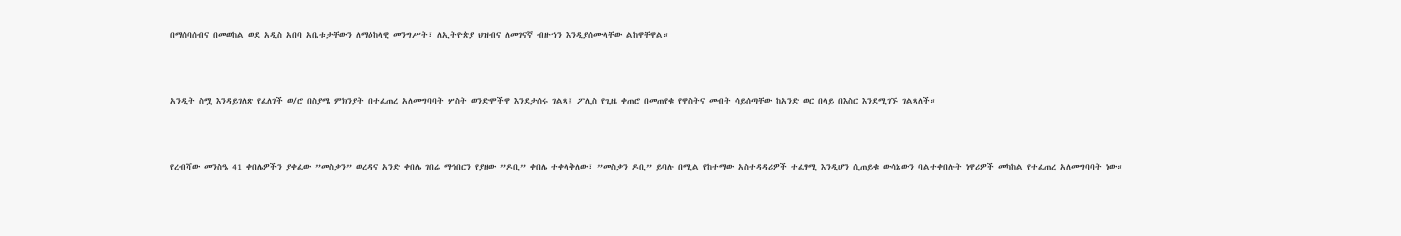በማሰባሰብና በመወከል ወደ አዲስ አበባ አቤቱታቸውን ለማዕከላዊ መንግሥት፣ ለኢትዮጵያ ህዝብና ለመገናኛ ብዙኀን እንዲያሰሙላቸው ልከዋቸዋል።



አንዲት ስሟ እንዳይገለጽ የፈለገች ወ/ሮ በስያሜ ምክንያት በተፈጠረ አለመግባባት ሦስት ወንድሞችዋ እንደታሰሩ ገልጻ፤ ፖሊስ የጊዜ ቀጠሮ በመጠየቁ የዋስትና መብት ሳይሰጣቸው ከአንድ ወር በላይ በእስር እንደሚገኙ ገልጻለች።



የረብሻው መንስዔ 41 ቀበሌዎችን ያቀፈው ”መስቃን” ወረዳና አንድ ቀበሌ ገበሬ ማኅበርን የያዘው ”ዶቢ” ቀበሌ ተቀላቅለው፣ ”መስቃን ዶቢ” ይባሉ በሚል የከተማው አስተዳዳሪዎች ተፈፃሚ እንዲሆን ሲጠይቁ ውሳኔውን ባልተቀበሉት ነዋሪዎች መካከል የተፈጠረ አለመግባባት ነው።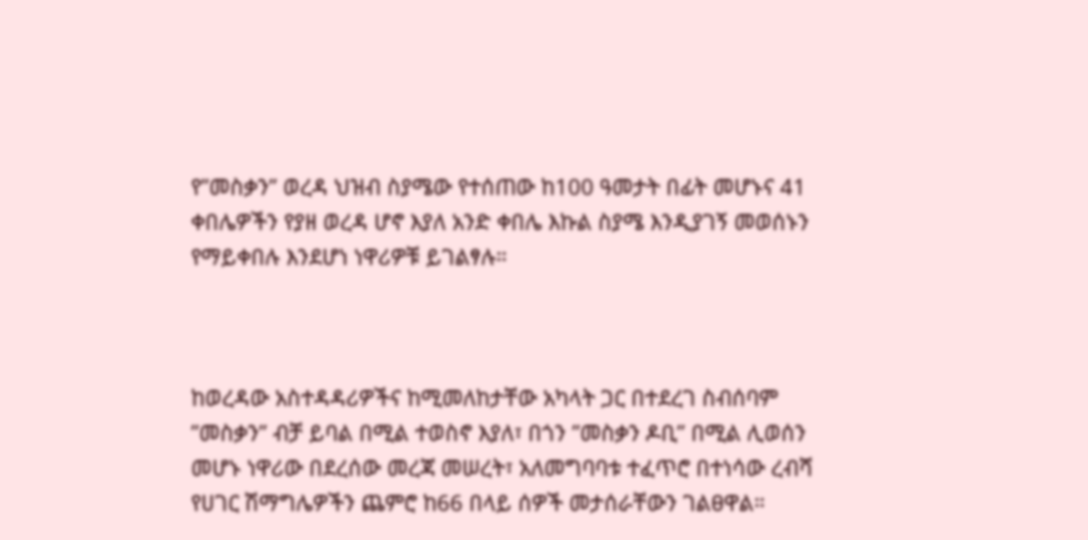የ”መስቃን” ወረዳ ህዝብ ስያሜው የተሰጠው ከ100 ዓመታት በፊት መሆኑና 41 ቀበሌዎችን የያዘ ወረዳ ሆኖ እያለ አንድ ቀበሌ እኩል ስያሜ እንዲያገኝ መወሰኑን የማይቀበሉ እንደሆነ ነዋሪዎቹ ይገልፃሉ።



ከወረዳው አስተዳዳሪዎችና ከሚመለከታቸው አካላት ጋር በተደረገ ስብሰባም ”መስቃን” ብቻ ይባል በሚል ተወስኖ እያለ፣ በጎን ”መስቃን ዶቢ” በሚል ሊወሰን መሆኑ ነዋሪው በደረሰው መረጃ መሠረት፣ አለመግባባቱ ተፈጥሮ በተነሳው ረብሻ የሀገር ሽማግሌዎችን ጨምሮ ከ66 በላይ ሰዎች መታሰራቸውን ገልፀዋል።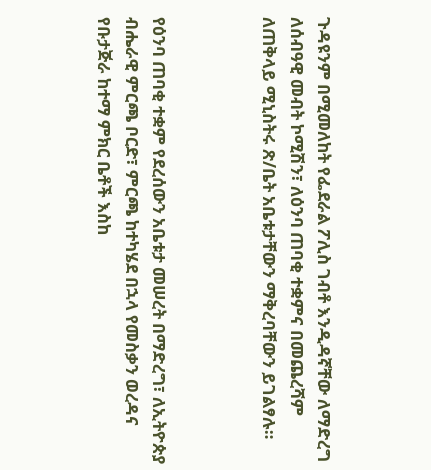ጉዳዩንም በሚመለከት የፌደራል ፖሊስ ገብቶ እንዲዳኛቸው ለማድረግ ለሰብዓዊ መብት ኮሚሽን፣ ለዕንባ ጠባቂ ተቋምና በመጨረሻም ለጠቅላይ ሚኒስትሩ ጽ/ቤት አቤቱታቸውን ማቅረባቸውን ይገልፃሉ።



የዕንባ ጠባቂ ተቋም የደረሰውን አቤቱታ መሠረት በማድረግ፣ ለኢትዮጵያ ብሔራዊ ምርጫ ቦርድ፣ ምርጫ ከተካሄደ በኋላ የመስቃን ወረዳና የቡታጅራ ከተማ ምክር ቤቶች እስከ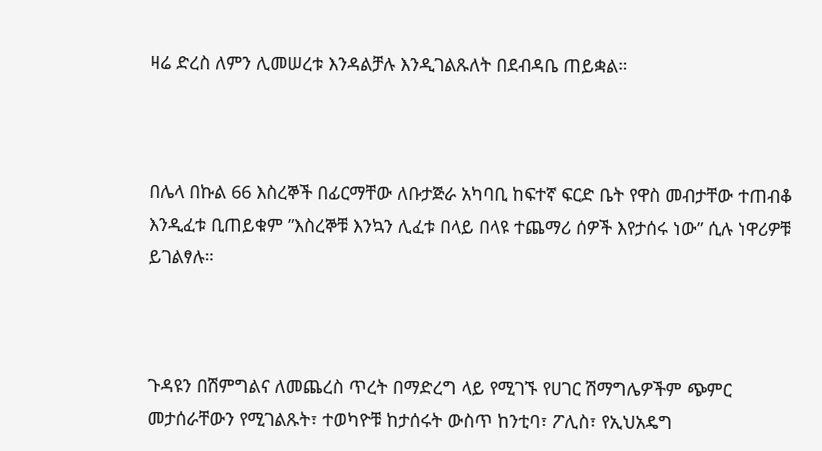ዛሬ ድረስ ለምን ሊመሠረቱ እንዳልቻሉ እንዲገልጹለት በደብዳቤ ጠይቋል።



በሌላ በኩል 66 እስረኞች በፊርማቸው ለቡታጅራ አካባቢ ከፍተኛ ፍርድ ቤት የዋስ መብታቸው ተጠብቆ እንዲፈቱ ቢጠይቁም ”እስረኞቹ እንኳን ሊፈቱ በላይ በላዩ ተጨማሪ ሰዎች እየታሰሩ ነው” ሲሉ ነዋሪዎቹ ይገልፃሉ።



ጉዳዩን በሽምግልና ለመጨረስ ጥረት በማድረግ ላይ የሚገኙ የሀገር ሽማግሌዎችም ጭምር መታሰራቸውን የሚገልጹት፣ ተወካዮቹ ከታሰሩት ውስጥ ከንቲባ፣ ፖሊስ፣ የኢህአዴግ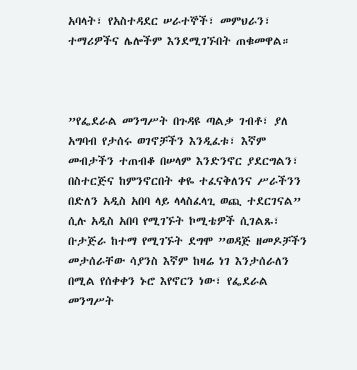አባላት፣ የአስተዳደር ሠራተኞች፣ መምህራን፣ ተማሪዎችና ሌሎችም እንደሚገኙበት ጠቁመዋል።



”የፌደራል መንግሥት በጉዳዩ ጣልቃ ገብቶ፣ ያለ አግባብ የታሰሩ ወገኖቻችን እንዲፈቱ፣ እኛም መብታችን ተጠብቆ በሠላም እንድንኖር ያደርግልን፣ በስተርጅና ከምንኖርበት ቀዬ ተፈናቅለንና ሥራችንን በድለን አዲስ አበባ ላይ ላላስፈላጊ ወጪ ተደርገናል” ሲሉ አዲስ አበባ የሚገኙት ኮሚቴዎች ሲገልጹ፣ ቡታጅራ ከተማ የሚገኙት ደግሞ ”ወዳጅ ዘመዶቻችን መታሰራቸው ሳያንስ እኛም ከዛሬ ነገ እንታሰራለን በሚል የሰቀቀን ኑሮ እየኖርን ነው፣ የፌደራል መንግሥት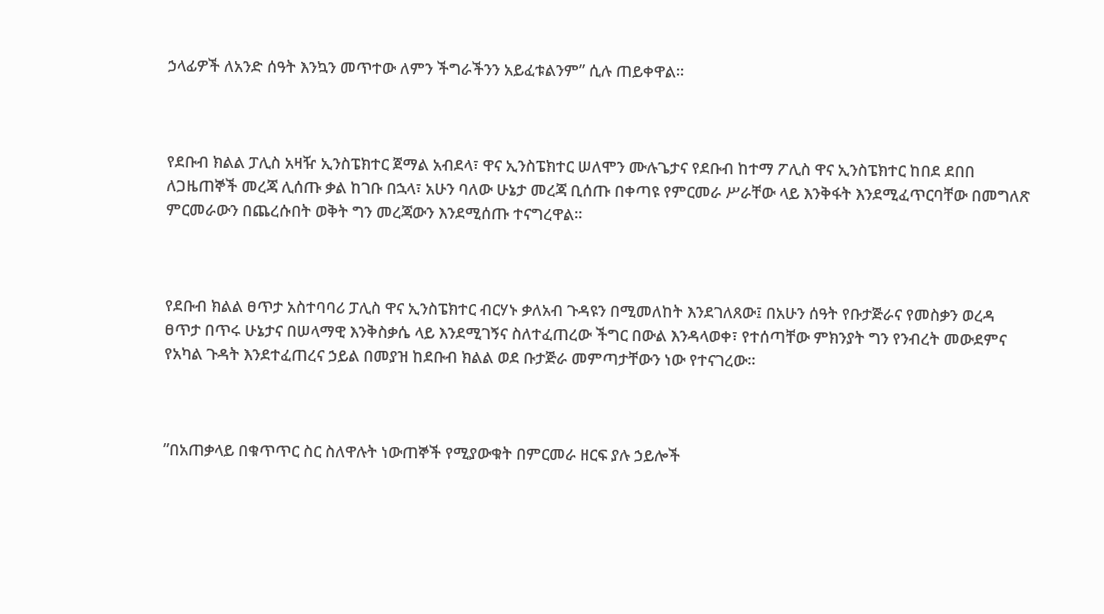ኃላፊዎች ለአንድ ሰዓት እንኳን መጥተው ለምን ችግራችንን አይፈቱልንም” ሲሉ ጠይቀዋል።



የደቡብ ክልል ፓሊስ አዛዥ ኢንስፔክተር ጀማል አብደላ፣ ዋና ኢንስፔክተር ሠለሞን ሙሉጌታና የደቡብ ከተማ ፖሊስ ዋና ኢንስፔክተር ከበደ ደበበ ለጋዜጠኞች መረጃ ሊሰጡ ቃል ከገቡ በኋላ፣ አሁን ባለው ሁኔታ መረጃ ቢሰጡ በቀጣዩ የምርመራ ሥራቸው ላይ እንቅፋት እንደሚፈጥርባቸው በመግለጽ ምርመራውን በጨረሱበት ወቅት ግን መረጃውን እንደሚሰጡ ተናግረዋል።



የደቡብ ክልል ፀጥታ አስተባባሪ ፓሊስ ዋና ኢንስፔክተር ብርሃኑ ቃለአብ ጉዳዩን በሚመለከት እንደገለጸው፤ በአሁን ሰዓት የቡታጅራና የመስቃን ወረዳ ፀጥታ በጥሩ ሁኔታና በሠላማዊ እንቅስቃሴ ላይ እንደሚገኝና ስለተፈጠረው ችግር በውል እንዳላወቀ፣ የተሰጣቸው ምክንያት ግን የንብረት መውደምና የአካል ጉዳት እንደተፈጠረና ኃይል በመያዝ ከደቡብ ክልል ወደ ቡታጅራ መምጣታቸውን ነው የተናገረው።



”በአጠቃላይ በቁጥጥር ስር ስለዋሉት ነውጠኞች የሚያውቁት በምርመራ ዘርፍ ያሉ ኃይሎች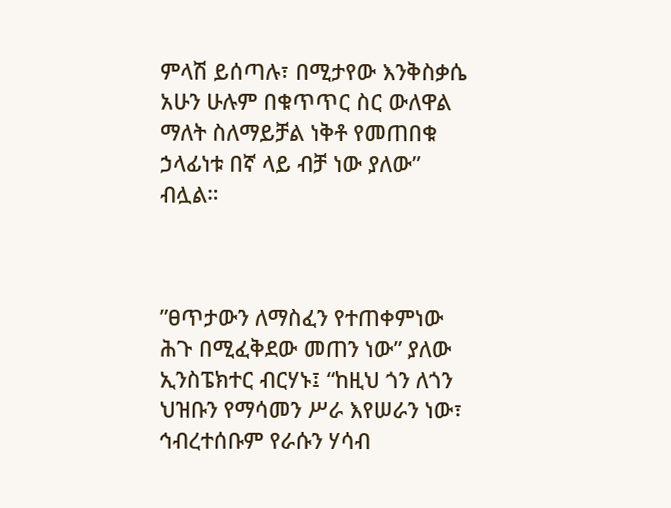ምላሽ ይሰጣሉ፣ በሚታየው እንቅስቃሴ አሁን ሁሉም በቁጥጥር ስር ውለዋል ማለት ስለማይቻል ነቅቶ የመጠበቁ ኃላፊነቱ በኛ ላይ ብቻ ነው ያለው” ብሏል።



”ፀጥታውን ለማስፈን የተጠቀምነው ሕጉ በሚፈቅደው መጠን ነው” ያለው ኢንስፔክተር ብርሃኑ፤ “ከዚህ ጎን ለጎን ህዝቡን የማሳመን ሥራ እየሠራን ነው፣ ኅብረተሰቡም የራሱን ሃሳብ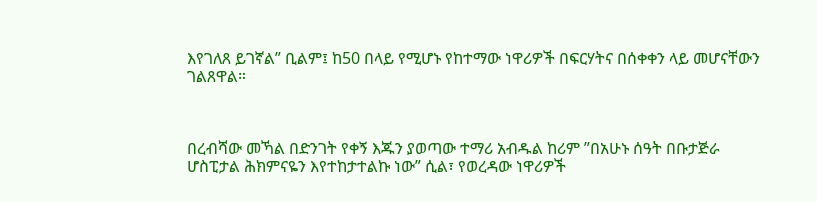እየገለጸ ይገኛል” ቢልም፤ ከ50 በላይ የሚሆኑ የከተማው ነዋሪዎች በፍርሃትና በሰቀቀን ላይ መሆናቸውን ገልጸዋል።



በረብሻው መኻል በድንገት የቀኝ እጁን ያወጣው ተማሪ አብዱል ከሪም ”በአሁኑ ሰዓት በቡታጅራ ሆስፒታል ሕክምናዬን እየተከታተልኩ ነው” ሲል፣ የወረዳው ነዋሪዎች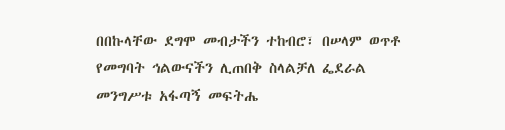በበኩላቸው ደግሞ መብታችን ተከብሮ፣ በሠላም ወጥቶ የመግባት ኅልውናችን ሊጠበቅ ስላልቻለ ፌደራል መንግሥቱ አፋጣኝ መፍትሔ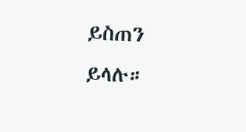ይስጠን ይላሉ።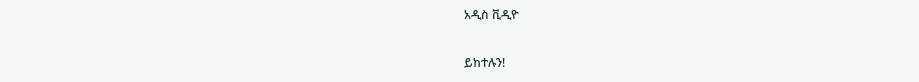አዲስ ቪዲዮ

ይከተሉን!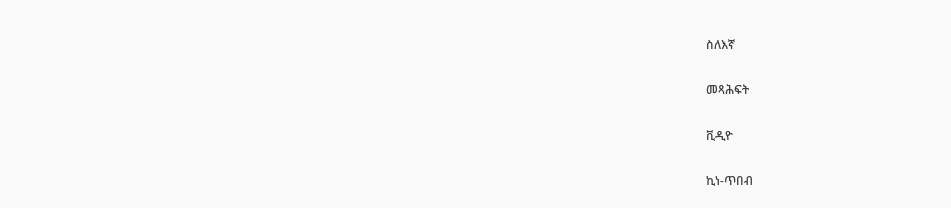ስለእኛ

መጻሕፍት

ቪዲዮ

ኪነ-ጥበብ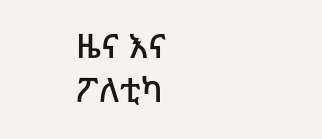ዜና እና ፖለቲካ